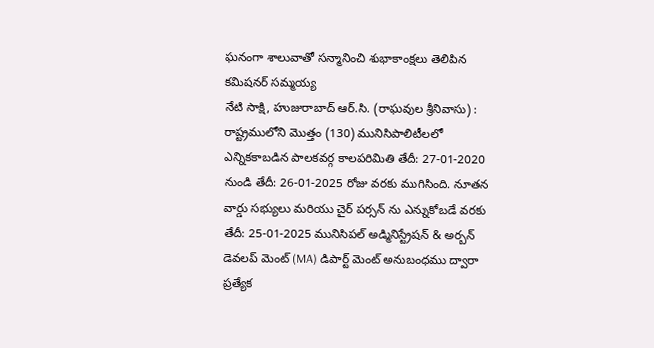ఘనంగా శాలువాతో సన్మానించి శుభాకాంక్షలు తెలిపిన కమిషనర్ సమ్మయ్య
నేటి సాక్షి, హుజురాబాద్ ఆర్.సి. (రాఘవుల శ్రీనివాసు) :
రాష్ట్రములోని మొత్తం (130) మునిసిపాలిటీలలో ఎన్నికకాబడిన పాలకవర్గ కాలపరిమితి తేదీ: 27-01-2020 నుండి తేదీ: 26-01-2025 రోజు వరకు ముగిసింది. నూతన వార్డు సభ్యులు మరియు చైర్ పర్సన్ ను ఎన్నుకోబడే వరకు తేదీ: 25-01-2025 మునిసిపల్ అడ్మినిస్ట్రేషన్ & అర్బన్ డెవలప్ మెంట్ (MA) డిపార్ట్ మెంట్ అనుబంధము ద్వారా ప్రత్యేక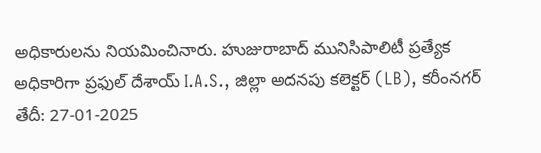అధికారులను నియమించినారు. హుజురాబాద్ మునిసిపాలిటీ ప్రత్యేక అధికారిగా ప్రఫుల్ దేశాయ్ I.A.S., జిల్లా అదనపు కలెక్టర్ (LB), కరీంనగర్ తేదీ: 27-01-2025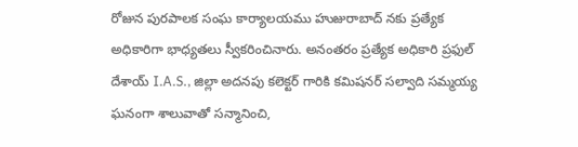రోజున పురపాలక సంఘ కార్యాలయము హుజురాబాద్ నకు ప్రత్యేక అధికారిగా భాధ్యతలు స్వీకరించినారు. అనంతరం ప్రత్యేక అధికారి ప్రఫుల్ దేశాయ్ I.A.S., జిల్లా అదనపు కలెక్టర్ గారికి కమిషనర్ సల్వాది సమ్మయ్య ఘనంగా శాలువాతో సన్మానించి,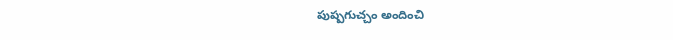పుష్పగుచ్చం అందించి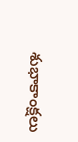శుభాకాంక్షలు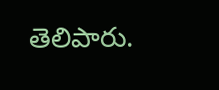తెలిపారు.